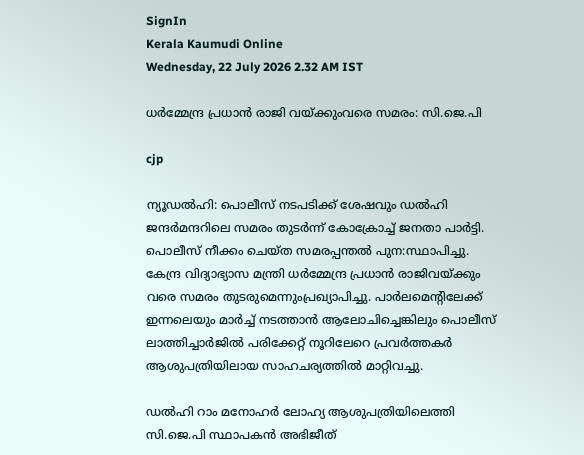SignIn
Kerala Kaumudi Online
Wednesday, 22 July 2026 2.32 AM IST

ധർമ്മേന്ദ്ര പ്രധാൻ രാജി വയ്ക്കുംവരെ സമരം: സി.ജെ.പി

cjp

ന്യൂഡൽഹി: പൊലീസ് നടപടിക്ക് ശേഷവും ഡൽഹി ജന്ദർമന്ദറിലെ സമരം തുടർന്ന് കോക്രോച്ച് ജനതാ പാർട്ടി. പൊലീസ് നീക്കം ചെയ്‌ത സമരപ്പന്തൽ പുന:സ്ഥാപിച്ചു. കേന്ദ്ര വിദ്യാഭ്യാസ മന്ത്രി ധർമ്മേന്ദ്ര പ്രധാൻ രാജിവയ്‌ക്കും വരെ സമരം തുടരുമെന്നുംപ്രഖ്യാപിച്ചു. പാർലമെന്റിലേക്ക് ഇന്നലെയും മാർച്ച് നടത്താൻ ആലോചിച്ചെങ്കിലും പൊലീസ് ലാത്തിച്ചാർജിൽ പരിക്കേറ്റ് നൂറിലേറെ പ്രവർത്തകർ ആശുപത്രിയിലായ സാഹചര്യത്തിൽ മാറ്റിവച്ചു.

ഡൽഹി റാം മനോഹർ ലോഹ്യ ആശുപത്രിയിലെത്തി സി.ജെ.പി സ്ഥാപകൻ അഭിജീത്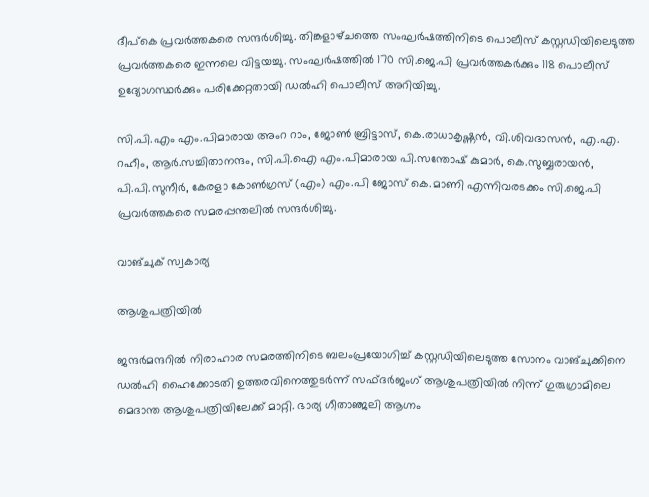ദീപ്‌കെ പ്രവർത്തകരെ സന്ദർശിച്ചു. തിങ്കളാഴ്‌ചത്തെ സംഘർഷത്തിനിടെ പൊലീസ് കസ്റ്റഡിയിലെടുത്ത പ്രവർത്തകരെ ഇന്നലെ വിട്ടയച്ചു. സംഘർഷത്തിൽ 170 സി.ജെ.പി പ്രവർത്തകർക്കും 118 പൊലീസ് ഉദ്യോഗസ്ഥർക്കും പരിക്കേറ്റതായി ഡൽഹി പൊലീസ് അറിയിച്ചു.

സി.പി.എം എം.പിമാരായ അംറ റാം, ജോൺ ബ്രിട്ടാസ്, കെ.രാധാകൃഷ്ണൻ, വി.ശിവദാസൻ, എ.എ. റഹീം, ആർ.സച്ചിതാനന്ദം, സി.പി.ഐ എം.പിമാരായ പി.സന്തോഷ് കുമാർ, കെ.സുബ്ബരായൻ, പി.പി.സുനീർ, കേരളാ കോൺഗ്രസ് (എം) എം.പി ജോസ് കെ.മാണി എന്നിവരടക്കം സി.ജെ.പി പ്രവർത്തകരെ സമരപ്പന്തലിൽ സന്ദർശിച്ചു.

വാങ്‌ചുക് സ്വകാര്യ

ആശുപത്രിയിൽ

ജന്ദർമന്ദറിൽ നിരാഹാര സമരത്തിനിടെ ബലംപ്രയോഗിച്ച് കസ്റ്റഡിയിലെടുത്ത സോനം വാങ്‌ചുക്കിനെ ഡൽഹി ഹൈക്കോടതി ഉത്തരവിനെത്തുടർന്ന് സഫ്ദർജംഗ് ആശുപത്രിയിൽ നിന്ന് ഗുരുഗ്രാമിലെ മെദാന്ത ആശുപത്രിയിലേക്ക് മാറ്റി. ഭാര്യ ഗീതാഞ്ജലി ആഗ്നം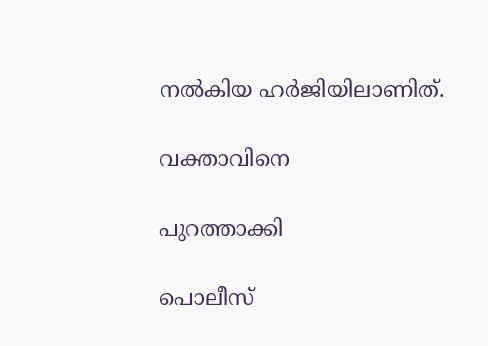നൽകിയ ഹർജിയിലാണിത്.

വക്താവിനെ

പുറത്താക്കി

പൊലീസ്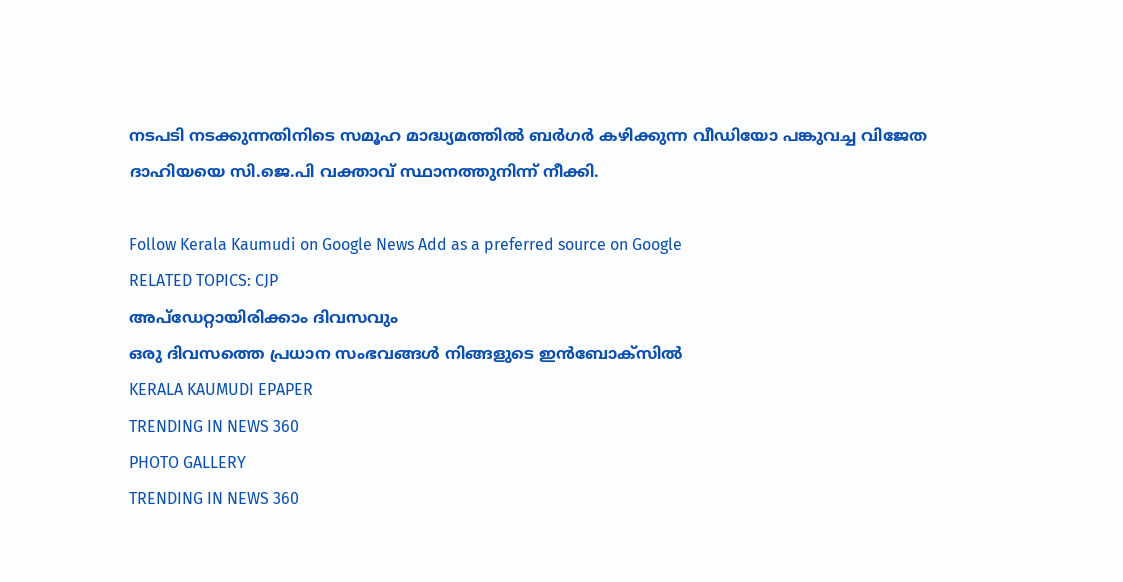നടപടി നടക്കുന്നതിനിടെ സമൂഹ മാദ്ധ്യമത്തിൽ ബർഗർ കഴിക്കുന്ന വീഡിയോ പങ്കുവച്ച വിജേത ദാഹിയയെ സി.ജെ.പി വക്താവ് സ്ഥാനത്തുനിന്ന് നീക്കി.

Follow Kerala Kaumudi on Google News Add as a preferred source on Google
RELATED TOPICS: CJP
അപ്ഡേറ്റായിരിക്കാം ദിവസവും
ഒരു ദിവസത്തെ പ്രധാന സംഭവങ്ങൾ നിങ്ങളുടെ ഇൻബോക്സിൽ
KERALA KAUMUDI EPAPER
TRENDING IN NEWS 360
PHOTO GALLERY
TRENDING IN NEWS 360